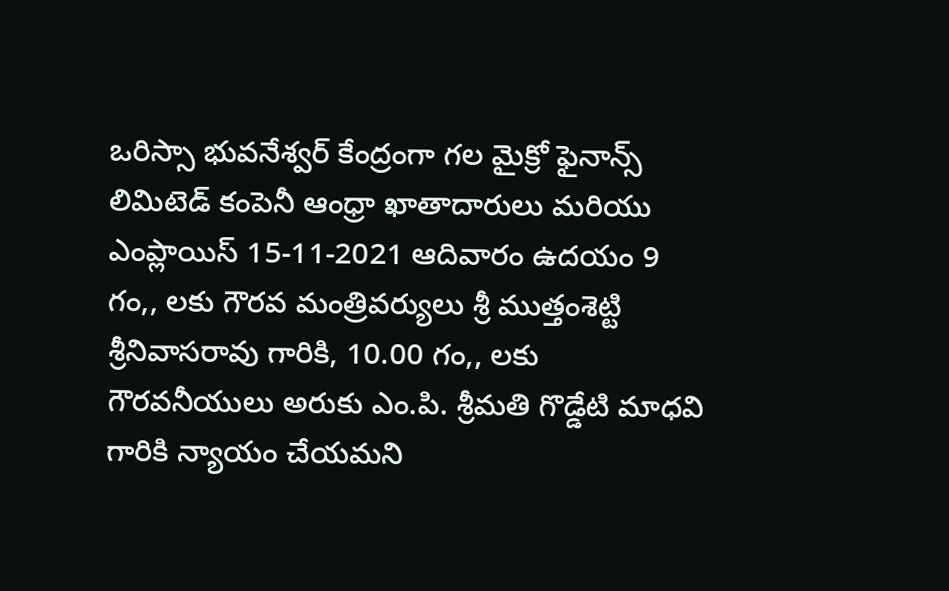ఒరిస్సా భువనేశ్వర్ కేంద్రంగా గల మైక్రో ఫైనాన్స్ లిమిటెడ్ కంపెనీ ఆంధ్రా ఖాతాదారులు మరియు ఎంప్లాయిస్ 15-11-2021 ఆదివారం ఉదయం 9 గం,, లకు గౌరవ మంత్రివర్యులు శ్రీ ముత్తంశెట్టి శ్రీనివాసరావు గారికి, 10.00 గం,, లకు గౌరవనీయులు అరుకు ఎం.పి. శ్రీమతి గొడ్డేటి మాధవి గారికి న్యాయం చేయమని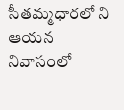సీతమ్మధారలో ని ఆయన నివాసంలో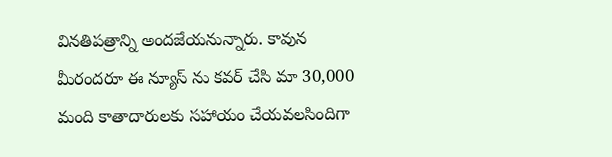వినతిపత్రాన్ని అందజేయనున్నారు. కావున మీరందరూ ఈ న్యూస్ ను కవర్ చేసి మా 30,000 మంది కాతాదారులకు సహాయం చేయవలసిందిగా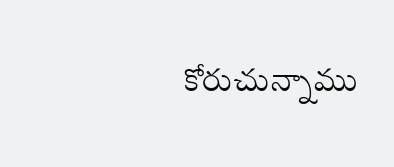కోరుచున్నాము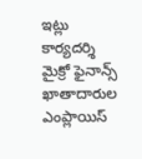ఇట్లు
కార్యదర్శి
మైక్రో ఫైనాన్స్ ఖాతాదారుల ఎంప్లాయిస్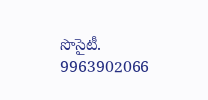సొసైటీ.
9963902066